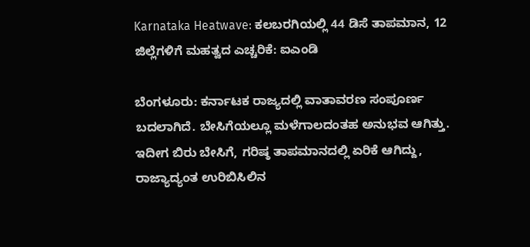Karnataka Heatwave: ಕಲಬರಗಿಯಲ್ಲಿ 44 ಡಿಸೆ ತಾಪಮಾನ, 12 ಜಿಲ್ಲೆಗಳಿಗೆ ಮಹತ್ವದ ಎಚ್ಚರಿಕೆ: ಐಎಂಡಿ

ಬೆಂಗಳೂರು: ಕರ್ನಾಟಕ ರಾಜ್ಯದಲ್ಲಿ ವಾತಾವರಣ ಸಂಪೂರ್ಣ ಬದಲಾಗಿದೆ. ಬೇಸಿಗೆಯಲ್ಲೂ ಮಳೆಗಾಲದಂತಹ ಅನುಭವ ಆಗಿತ್ತು. ಇದೀಗ ಬಿರು ಬೇಸಿಗೆ, ಗರಿಷ್ಠ ತಾಪಮಾನದಲ್ಲಿ ಏರಿಕೆ ಆಗಿದ್ದು, ರಾಜ್ಯಾದ್ಯಂತ ಉರಿಬಿಸಿಲಿನ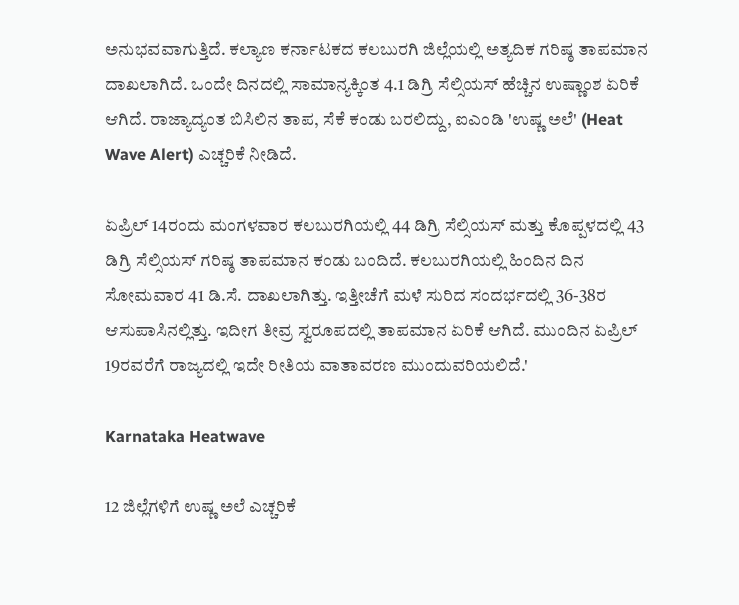ಅನುಭವವಾಗುತ್ತಿದೆ. ಕಲ್ಯಾಣ ಕರ್ನಾಟಕದ ಕಲಬುರಗಿ ಜಿಲ್ಲೆಯಲ್ಲಿ ಅತ್ಯದಿಕ ಗರಿಷ್ಠ ತಾಪಮಾನ ದಾಖಲಾಗಿದೆ. ಒಂದೇ ದಿನದಲ್ಲಿ ಸಾಮಾನ್ಯಕ್ಕಿಂತ 4.1 ಡಿಗ್ರಿ ಸೆಲ್ಸಿಯಸ್ ಹೆಚ್ಚಿನ ಉಷ್ಣಾಂಶ ಏರಿಕೆ ಆಗಿದೆ. ರಾಜ್ಯಾದ್ಯಂತ ಬಿಸಿಲಿನ ತಾಪ, ಸೆಕೆ ಕಂಡು ಬರಲಿದ್ದು, ಐಎಂಡಿ 'ಉಷ್ಣ ಅಲೆ' (Heat Wave Alert) ಎಚ್ಚರಿಕೆ ನೀಡಿದೆ.

ಏಪ್ರಿಲ್ 14ರಂದು ಮಂಗಳವಾರ ಕಲಬುರಗಿಯಲ್ಲಿ 44 ಡಿಗ್ರಿ ಸೆಲ್ಸಿಯಸ್ ಮತ್ತು ಕೊಪ್ಪಳದಲ್ಲಿ 43 ಡಿಗ್ರಿ ಸೆಲ್ಸಿಯಸ್ ಗರಿಷ್ಠ ತಾಪಮಾನ ಕಂಡು ಬಂದಿದೆ. ಕಲಬುರಗಿಯಲ್ಲಿ ಹಿಂದಿನ ದಿನ ಸೋಮವಾರ 41 ಡಿ.ಸೆ. ದಾಖಲಾಗಿತ್ತು. ಇತ್ತೀಚೆಗೆ ಮಳೆ ಸುರಿದ ಸಂದರ್ಭದಲ್ಲಿ 36-38ರ ಆಸುಪಾಸಿನಲ್ಲಿತ್ತು. ಇದೀಗ ತೀವ್ರ ಸ್ವರೂಪದಲ್ಲಿ ತಾಪಮಾನ ಏರಿಕೆ ಆಗಿದೆ. ಮುಂದಿನ ಏಪ್ರಿಲ್ 19ರವರೆಗೆ ರಾಜ್ಯದಲ್ಲಿ ಇದೇ ರೀತಿಯ ವಾತಾವರಣ ಮುಂದುವರಿಯಲಿದೆ.'

Karnataka Heatwave

12 ಜಿಲ್ಲೆಗಳಿಗೆ ಉಷ್ಣ ಅಲೆ ಎಚ್ಚರಿಕೆ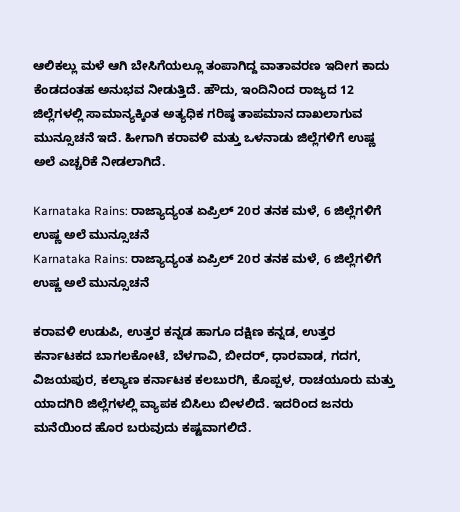ಆಲಿಕಲ್ಲು ಮಳೆ ಆಗಿ ಬೇಸಿಗೆಯಲ್ಲೂ ತಂಪಾಗಿದ್ದ ವಾತಾವರಣ ಇದೀಗ ಕಾದು ಕೆಂಡದಂತಹ ಅನುಭವ ನೀಡುತ್ತಿದೆ. ಹೌದು, ಇಂದಿನಿಂದ ರಾಜ್ಯದ 12 ಜಿಲ್ಲೆಗಳಲ್ಲಿ ಸಾಮಾನ್ಯಕ್ಕಿಂತ ಅತ್ಯಧಿಕ ಗರಿಷ್ಠ ತಾಪಮಾನ ದಾಖಲಾಗುವ ಮುನ್ಸೂಚನೆ ಇದೆ. ಹೀಗಾಗಿ ಕರಾವಳಿ ಮತ್ತು ಒಳನಾಡು ಜಿಲ್ಲೆಗಳಿಗೆ ಉಷ್ಣ ಅಲೆ ಎಚ್ಚರಿಕೆ ನೀಡಲಾಗಿದೆ.

Karnataka Rains: ರಾಜ್ಯಾದ್ಯಂತ ಏಪ್ರಿಲ್ 20ರ ತನಕ ಮಳೆ, 6 ಜಿಲ್ಲೆಗಳಿಗೆ ಉಷ್ಣ ಅಲೆ ಮುನ್ಸೂಚನೆ
Karnataka Rains: ರಾಜ್ಯಾದ್ಯಂತ ಏಪ್ರಿಲ್ 20ರ ತನಕ ಮಳೆ, 6 ಜಿಲ್ಲೆಗಳಿಗೆ ಉಷ್ಣ ಅಲೆ ಮುನ್ಸೂಚನೆ

ಕರಾವಳಿ ಉಡುಪಿ, ಉತ್ತರ ಕನ್ನಡ ಹಾಗೂ ದಕ್ಷಿಣ ಕನ್ನಡ, ಉತ್ತರ ಕರ್ನಾಟಕದ ಬಾಗಲಕೋಟೆ, ಬೆಳಗಾವಿ, ಬೀದರ್, ಧಾರವಾಡ, ಗದಗ, ವಿಜಯಪುರ, ಕಲ್ಯಾಣ ಕರ್ನಾಟಕ ಕಲಬುರಗಿ, ಕೊಪ್ಪಳ, ರಾಚಯೂರು ಮತ್ತು ಯಾದಗಿರಿ ಜಿಲ್ಲೆಗಳಲ್ಲಿ ವ್ಯಾಪಕ ಬಿಸಿಲು ಬೀಳಲಿದೆ. ಇದರಿಂದ ಜನರು ಮನೆಯಿಂದ ಹೊರ ಬರುವುದು ಕಷ್ಟವಾಗಲಿದೆ.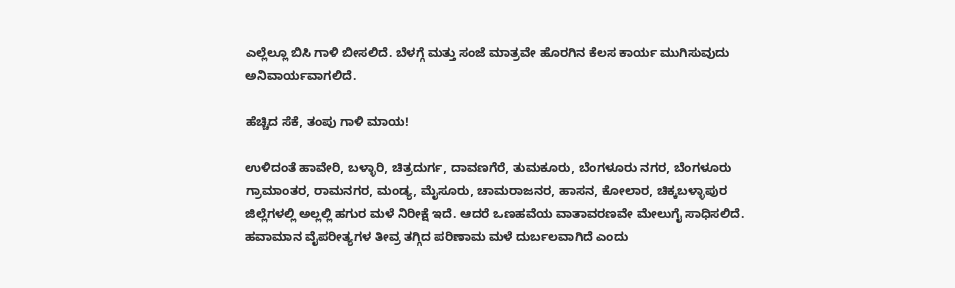ಎಲ್ಲೆಲ್ಲೂ ಬಿಸಿ ಗಾಳಿ ಬೀಸಲಿದೆ. ಬೆಳಗ್ಗೆ ಮತ್ತು ಸಂಜೆ ಮಾತ್ರವೇ ಹೊರಗಿನ ಕೆಲಸ ಕಾರ್ಯ ಮುಗಿಸುವುದು ಅನಿವಾರ್ಯವಾಗಲಿದೆ.

ಹೆಚ್ಚಿದ ಸೆಕೆ, ತಂಪು ಗಾಳಿ ಮಾಯ!

ಉಳಿದಂತೆ ಹಾವೇರಿ, ಬಳ್ಳಾರಿ, ಚಿತ್ರದುರ್ಗ, ದಾವಣಗೆರೆ, ತುಮಕೂರು, ಬೆಂಗಳೂರು ನಗರ, ಬೆಂಗಳೂರು ಗ್ರಾಮಾಂತರ, ರಾಮನಗರ, ಮಂಡ್ಯ, ಮೈಸೂರು, ಚಾಮರಾಜನರ, ಹಾಸನ, ಕೋಲಾರ, ಚಿಕ್ಕಬಳ್ಳಾಪುರ ಜಿಲ್ಲೆಗಳಲ್ಲಿ ಅಲ್ಲಲ್ಲಿ ಹಗುರ ಮಳೆ ನಿರೀಕ್ಷೆ ಇದೆ. ಆದರೆ ಒಣಹವೆಯ ವಾತಾವರಣವೇ ಮೇಲುಗೈ ಸಾಧಿಸಲಿದೆ. ಹವಾಮಾನ ವೈಪರೀತ್ಯಗಳ ತೀವ್ರ ತಗ್ಗಿದ ಪರಿಣಾಮ ಮಳೆ ದುರ್ಬಲವಾಗಿದೆ ಎಂದು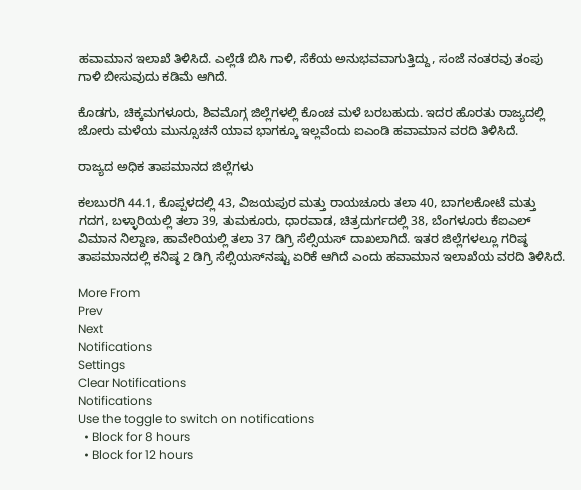ಹವಾಮಾನ ಇಲಾಖೆ ತಿಳಿಸಿದೆ. ಎಲ್ಲೆಡೆ ಬಿಸಿ ಗಾಳಿ, ಸೆಕೆಯ ಅನುಭವವಾಗುತ್ತಿದ್ದು, ಸಂಜೆ ನಂತರವು ತಂಪು ಗಾಳಿ ಬೀಸುವುದು ಕಡಿಮೆ ಆಗಿದೆ.

ಕೊಡಗು, ಚಿಕ್ಕಮಗಳೂರು, ಶಿವಮೊಗ್ಗ ಜಿಲ್ಲೆಗಳಲ್ಲಿ ಕೊಂಚ ಮಳೆ ಬರಬಹುದು. ಇದರ ಹೊರತು ರಾಜ್ಯದಲ್ಲಿ ಜೋರು ಮಳೆಯ ಮುನ್ಸೂಚನೆ ಯಾವ ಭಾಗಕ್ಕೂ ಇಲ್ಲವೆಂದು ಐಎಂಡಿ ಹವಾಮಾನ ವರದಿ ತಿಳಿಸಿದೆ.

ರಾಜ್ಯದ ಅಧಿಕ ತಾಪಮಾನದ ಜಿಲ್ಲೆಗಳು

ಕಲಬುರಗಿ 44.1, ಕೊಪ್ಪಳದಲ್ಲಿ 43, ವಿಜಯಪುರ ಮತ್ತು ರಾಯಚೂರು ತಲಾ 40, ಬಾಗಲಕೋಟೆ ಮತ್ತು ಗದಗ, ಬಳ್ಳಾರಿಯಲ್ಲಿ ತಲಾ 39, ತುಮಕೂರು, ಧಾರವಾಡ, ಚಿತ್ರದುರ್ಗದಲ್ಲಿ 38, ಬೆಂಗಳೂರು ಕೆಐಎಲ್ ವಿಮಾನ ನಿಲ್ದಾಣ, ಹಾವೇರಿಯಲ್ಲಿ ತಲಾ 37 ಡಿಗ್ರಿ ಸೆಲ್ಸಿಯಸ್ ದಾಖಲಾಗಿದೆ. ಇತರ ಜಿಲ್ಲೆಗಳಲ್ಲೂ ಗರಿಷ್ಠ ತಾಪಮಾನದಲ್ಲಿ ಕನಿಷ್ಠ 2 ಡಿಗ್ರಿ ಸೆಲ್ಸಿಯಸ್‌ನಷ್ಟು ಏರಿಕೆ ಆಗಿದೆ ಎಂದು ಹವಾಮಾನ ಇಲಾಖೆಯ ವರದಿ ತಿಳಿಸಿದೆ.

More From
Prev
Next
Notifications
Settings
Clear Notifications
Notifications
Use the toggle to switch on notifications
  • Block for 8 hours
  • Block for 12 hours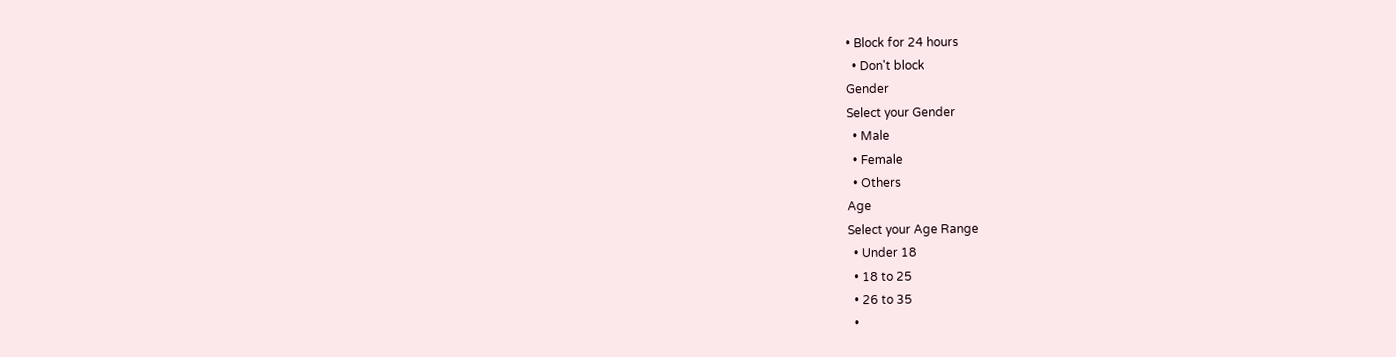• Block for 24 hours
  • Don't block
Gender
Select your Gender
  • Male
  • Female
  • Others
Age
Select your Age Range
  • Under 18
  • 18 to 25
  • 26 to 35
  •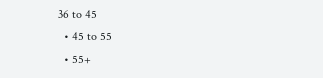36 to 45
  • 45 to 55
  • 55+